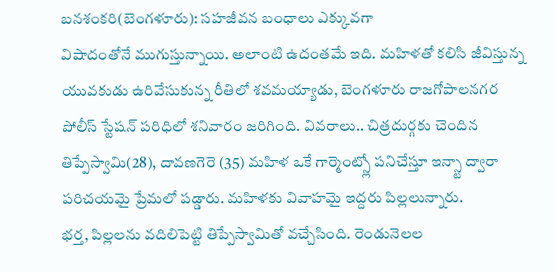బనశంకరి(బెంగళూరు): సహజీవన బంధాలు ఎక్కువగా
విషాదంతోనే ముగుస్తున్నాయి. అలాంటి ఉదంతమే ఇది. మహిళతో కలిసి జీవిస్తున్న యువకుడు ఉరివేసుకున్న రీతిలో శవమయ్యాడు, బెంగళూరు రాజగోపాలనగర పోలీస్ స్టేషన్ పరిధిలో శనివారం జరిగింది. వివరాలు.. చిత్రదుర్గకు చెందిన తిప్పేస్వామి(28), దావణగెరె (35) మహిళ ఒకే గార్మెంట్స్లో పనిచేస్తూ ఇన్స్టా ద్వారా పరిచయమై ప్రేమలో పడ్డారు. మహిళకు వివాహమై ఇద్దరు పిల్లలున్నారు.
భర్త, పిల్లలను వదిలిపెట్టి తిప్పేస్వామితో వచ్చేసింది. రెండునెలల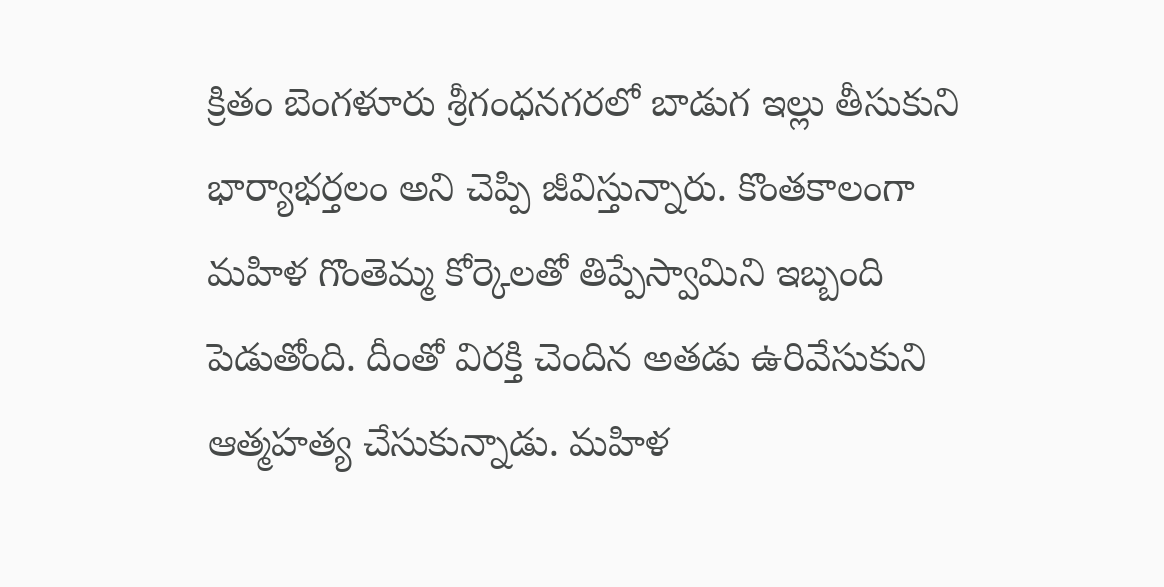క్రితం బెంగళూరు శ్రీగంధనగరలో బాడుగ ఇల్లు తీసుకుని భార్యాభర్తలం అని చెప్పి జీవిస్తున్నారు. కొంతకాలంగా మహిళ గొంతెమ్మ కోర్కెలతో తిప్పేస్వామిని ఇబ్బంది పెడుతోంది. దీంతో విరక్తి చెందిన అతడు ఉరివేసుకుని ఆత్మహత్య చేసుకున్నాడు. మహిళ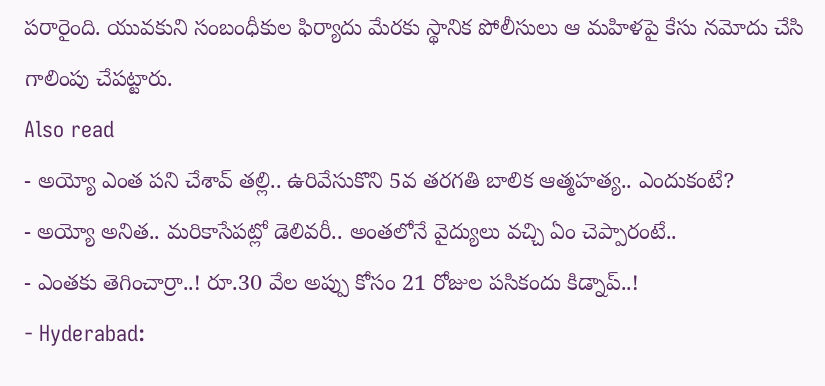పరారైంది. యువకుని సంబంధీకుల ఫిర్యాదు మేరకు స్థానిక పోలీసులు ఆ మహిళపై కేసు నమోదు చేసి గాలింపు చేపట్టారు.
Also read
- అయ్యో ఎంత పని చేశావ్ తల్లి.. ఉరివేసుకొని 5వ తరగతి బాలిక ఆత్మహత్య.. ఎందుకంటే?
- అయ్యో అనిత.. మరికాసేపట్లో డెలివరీ.. అంతలోనే వైద్యులు వచ్చి ఏం చెప్పారంటే..
- ఎంతకు తెగించార్రా..! రూ.30 వేల అప్పు కోసం 21 రోజుల పసికందు కిడ్నాప్..!
- Hyderabad: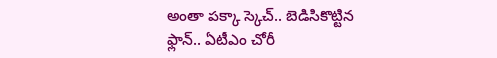అంతా పక్కా స్కెచ్.. బెడిసికొట్టిన ఫ్లాన్.. ఏటీఎం చోరీ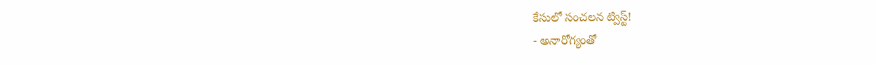కేసులో సంచలన ట్విస్ట్!
- అనారోగ్యంతో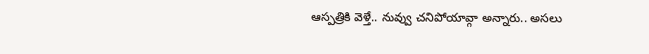ఆస్పత్రికి వెళ్తే.. నువ్వు చనిపోయావ్గా అన్నారు.. అసలు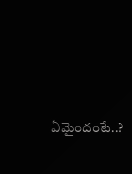ఏమైందంటే..?